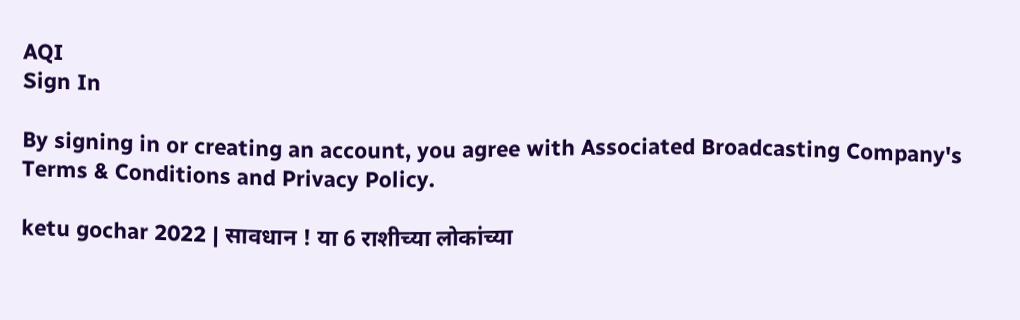AQI
Sign In

By signing in or creating an account, you agree with Associated Broadcasting Company's Terms & Conditions and Privacy Policy.

ketu gochar 2022 | सावधान ! या 6 राशीच्या लोकांच्या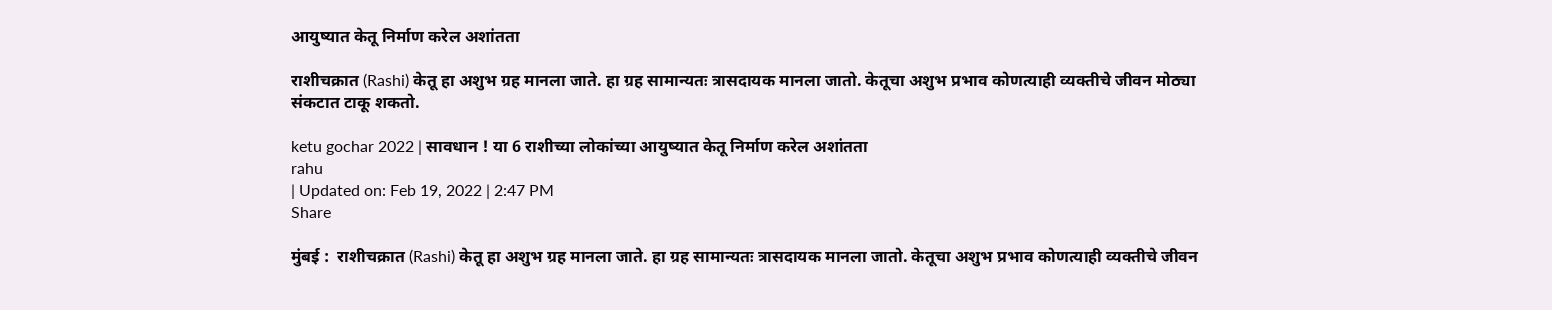आयुष्यात केतू निर्माण करेल अशांतता

राशीचक्रात (Rashi) केतू हा अशुभ ग्रह मानला जाते. हा ग्रह सामान्यतः त्रासदायक मानला जातो. केतूचा अशुभ प्रभाव कोणत्याही व्यक्तीचे जीवन मोठ्या संकटात टाकू शकतो.

ketu gochar 2022 | सावधान ! या 6 राशीच्या लोकांच्या आयुष्यात केतू निर्माण करेल अशांतता
rahu
| Updated on: Feb 19, 2022 | 2:47 PM
Share

मुंबई :  राशीचक्रात (Rashi) केतू हा अशुभ ग्रह मानला जाते. हा ग्रह सामान्यतः त्रासदायक मानला जातो. केतूचा अशुभ प्रभाव कोणत्याही व्यक्तीचे जीवन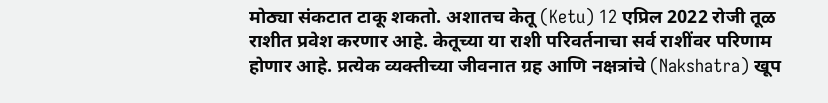मोठ्या संकटात टाकू शकतो. अशातच केतू (Ketu) 12 एप्रिल 2022 रोजी तूळ राशीत प्रवेश करणार आहे. केतूच्या या राशी परिवर्तनाचा सर्व राशींवर परिणाम होणार आहे. प्रत्येक व्यक्तीच्या जीवनात ग्रह आणि नक्षत्रांचे (Nakshatra) खूप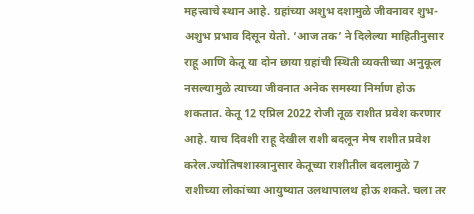महत्त्वाचे स्थान आहे. ग्रहांच्या अशुभ दशामुळे जीवनावर शुभ-अशुभ प्रभाव दिसून येतो. ‘आज तक’ ने दिलेल्या माहितीनुसार राहू आणि केतू या दोन छाया ग्रहांची स्थिती व्यक्तीच्या अनुकूल नसल्यामुळे त्याच्या जीवनात अनेक समस्या निर्माण होऊ शकतात. केतू 12 एप्रिल 2022 रोजी तूळ राशीत प्रवेश करणार आहे. याच दिवशी राहू देखील राशी बदलून मेष राशीत प्रवेश करेल.ज्योतिषशास्त्रानुसार केतूच्या राशीतील बदलामुळे 7 राशीच्या लोकांच्या आयुष्यात उलथापालथ होऊ शकते. चला तर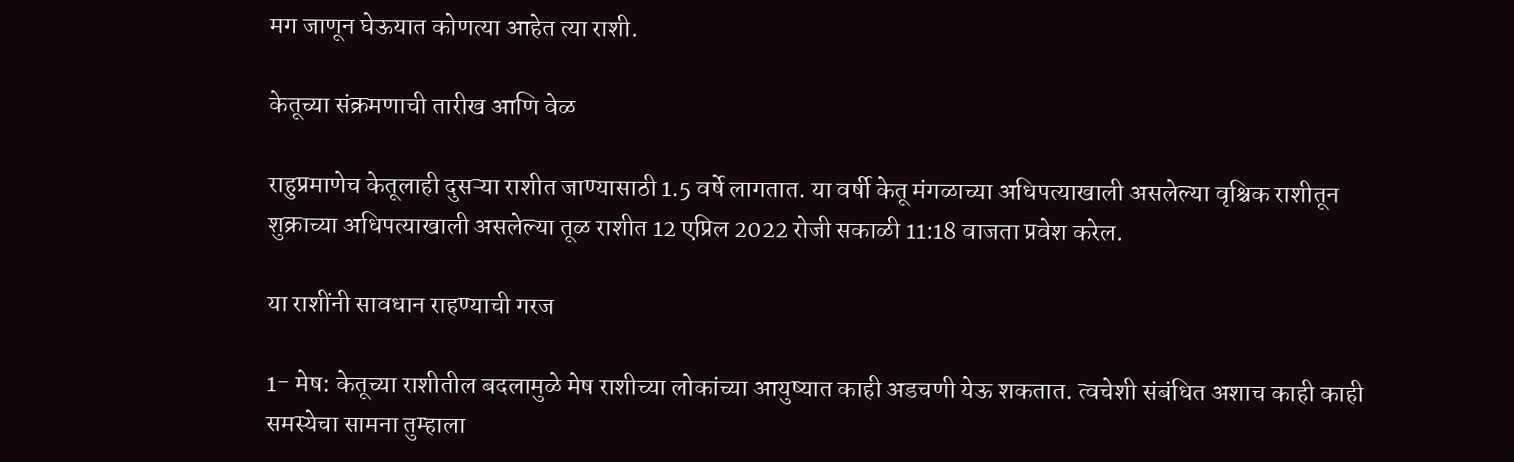मग जाणून घेऊयात कोणत्या आहेत त्या राशी.

केतूच्या संक्रमणाची तारीख आणि वेळ

राहुप्रमाणेच केतूलाही दुसऱ्या राशीत जाण्यासाठी 1.5 वर्षे लागतात. या वर्षी केतू मंगळाच्या अधिपत्याखाली असलेल्या वृश्चिक राशीतून शुक्राच्या अधिपत्याखाली असलेल्या तूळ राशीत 12 एप्रिल 2022 रोजी सकाळी 11:18 वाजता प्रवेश करेल.

या राशींनी सावधान राहण्याची गरज

1- मेष: केतूच्या राशीतील बदलामुळे मेष राशीच्या लोकांच्या आयुष्यात काही अडचणी येऊ शकतात. त्वचेशी संबंधित अशाच काही काही समस्येचा सामना तुम्हाला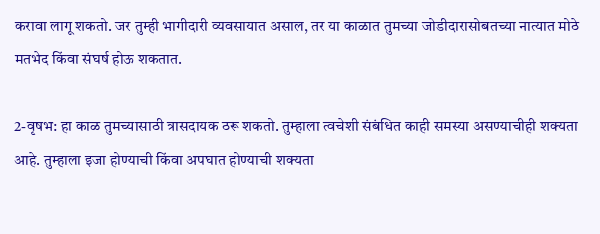करावा लागू शकतो. जर तुम्ही भागीदारी व्यवसायात असाल, तर या काळात तुमच्या जोडीदारासोबतच्या नात्यात मोठे मतभेद किंवा संघर्ष होऊ शकतात.

2-वृषभ: हा काळ तुमच्यासाठी त्रासदायक ठरू शकतो. तुम्हाला त्वचेशी संबंधित काही समस्या असण्याचीही शक्यता आहे. तुम्हाला इजा होण्याची किंवा अपघात होण्याची शक्यता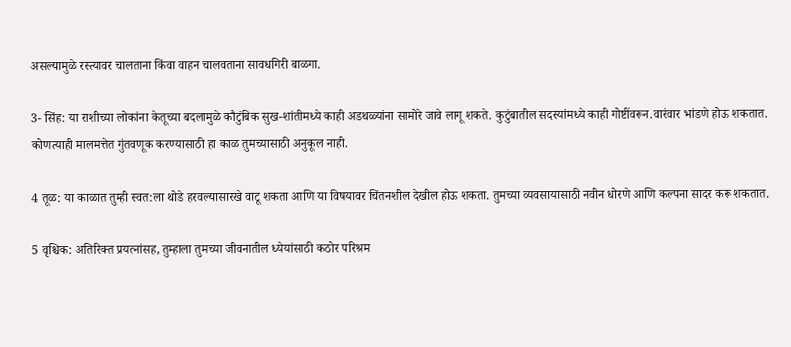असल्यामुळे रस्त्यावर चालताना किंवा वाहन चालवताना सावधगिरी बाळगा.

3- सिंह: या राशीच्या लोकांना केतूच्या बदलामुळे कौटुंबिक सुख-शांतीमध्ये काही अडथळ्यांना सामोरे जावे लागू शकते. कुटुंबातील सदस्यांमध्ये काही गोष्टींवरून.वारंवार भांडणे होऊ शकतात. कोणत्याही मालमत्तेत गुंतवणूक करण्यासाठी हा काळ तुमच्यासाठी अनुकूल नाही.

4 तूळ: या काळात तुम्ही स्वत:ला थोडे हरवल्यासारखे वाटू शकता आणि या विषयावर चिंतनशील देखील होऊ शकता. तुमच्या व्यवसायासाठी नवीन धोरणे आणि कल्पना सादर करू शकतात.

5 वृश्चिक: अतिरिक्त प्रयत्नांसह, तुम्हाला तुमच्या जीवनातील ध्येयांसाठी कठोर परिश्रम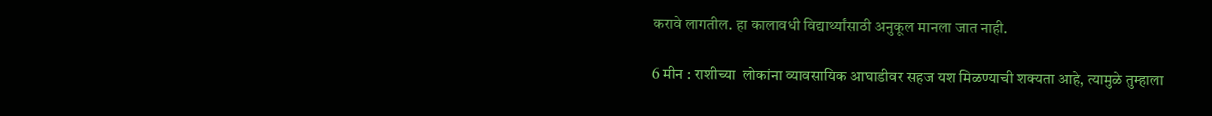करावे लागतील. हा कालावधी विद्यार्थ्यांसाठी अनुकूल मानला जात नाही.

6 मीन : राशीच्या  लोकांना व्यावसायिक आघाडीवर सहज यश मिळण्याची शक्यता आहे, त्यामुळे तुम्हाला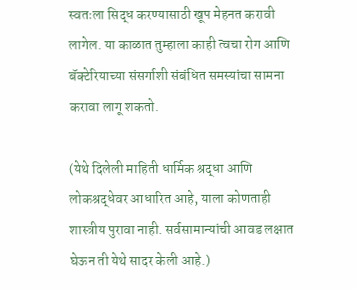स्वतःला सिद्ध करण्यासाठी खूप मेहनत करावी लागेल. या काळात तुम्हाला काही त्वचा रोग आणि बॅक्टेरियाच्या संसर्गाशी संबंधित समस्यांचा सामना करावा लागू शकतो.

(येथे दिलेली माहिती धार्मिक श्रद्धा आणि लोकश्रद्धेवर आधारित आहे, याला कोणताही शास्त्रीय पुरावा नाही. सर्वसामान्यांची आवड लक्षात घेऊन ती येथे सादर केली आहे.)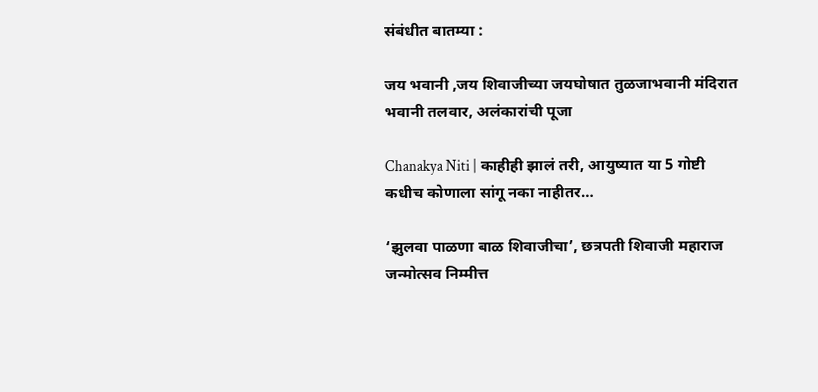संबंधीत बातम्या :

जय भवानी ,जय शिवाजीच्या जयघोषात तुळजाभवानी मंदिरात भवानी तलवार, अलंकारांची पूजा

Chanakya Niti | काहीही झालं तरी, आयुष्यात या 5 गोष्टी कधीच कोणाला सांगू नका नाहीतर…

‘झुलवा पाळणा बाळ शिवाजीचा’, छत्रपती शिवाजी महाराज जन्मोत्सव निम्मीत्त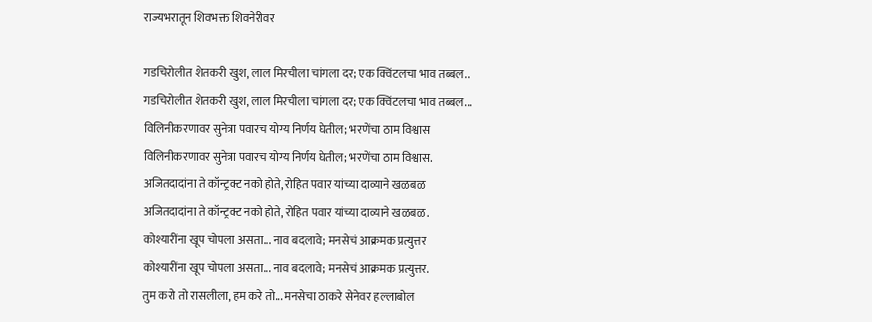राज्यभरातून शिवभक्त शिवनेरीवर

गडचिरोलीत शेतकरी खुश, लाल मिरचीला चांगला दर; एक क्विंटलचा भाव तब्बल..
गडचिरोलीत शेतकरी खुश, लाल मिरचीला चांगला दर; एक क्विंटलचा भाव तब्बल...
विलिनीकरणावर सुनेत्रा पवारच योग्य निर्णय घेतील; भरणेंचा ठाम विश्वास
विलिनीकरणावर सुनेत्रा पवारच योग्य निर्णय घेतील; भरणेंचा ठाम विश्वास.
अजितदादांना ते कॉन्ट्रक्ट नको होते, रोहित पवार यांच्या दाव्याने खळबळ
अजितदादांना ते कॉन्ट्रक्ट नको होते, रोहित पवार यांच्या दाव्याने खळबळ.
कोश्यारींना खूप चोपला असता... नाव बदलावे; मनसेचं आक्रमक प्रत्युत्तर
कोश्यारींना खूप चोपला असता... नाव बदलावे; मनसेचं आक्रमक प्रत्युत्तर.
तुम करो तो रासलीला, हम करे तो... मनसेचा ठाकरे सेनेवर हल्लाबोल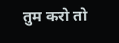तुम करो तो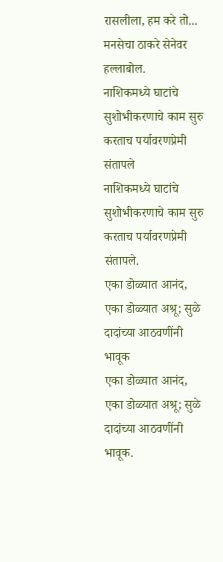रासलीला, हम करे तो... मनसेचा ठाकरे सेनेवर हल्लाबोल.
नाशिकमध्ये घाटांचे सुशोभीकरणाचे काम सुरु करताच पर्यावरणप्रेमी संतापले
नाशिकमध्ये घाटांचे सुशोभीकरणाचे काम सुरु करताच पर्यावरणप्रेमी संतापले.
एका डोळ्यात आनंद, एका डोळ्यात अश्रू; सुळे दादांच्या आठवणींनी भावूक
एका डोळ्यात आनंद, एका डोळ्यात अश्रू; सुळे दादांच्या आठवणींनी भावूक.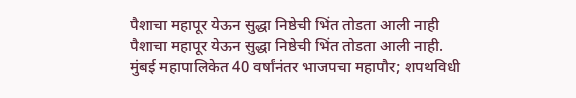पैशाचा महापूर येऊन सुद्धा निष्ठेची भिंत तोडता आली नाही
पैशाचा महापूर येऊन सुद्धा निष्ठेची भिंत तोडता आली नाही.
मुंबई महापालिकेत 40 वर्षांनंतर भाजपचा महापौर; शपथविधी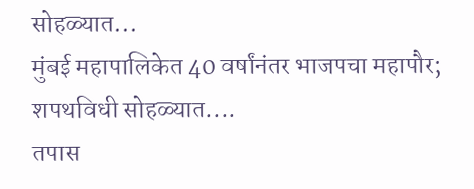सोहळ्यात...
मुंबई महापालिकेत 40 वर्षांनंतर भाजपचा महापौर; शपथविधी सोहळ्यात....
तपास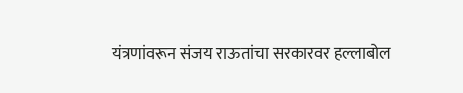यंत्रणांवरून संजय राऊतांचा सरकारवर हल्लाबोल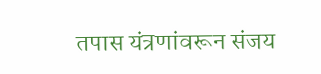तपास यंत्रणांवरून संजय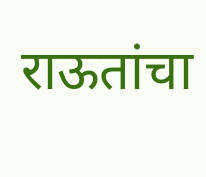राऊतांचा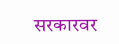सरकारवर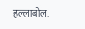हल्लाबोल.